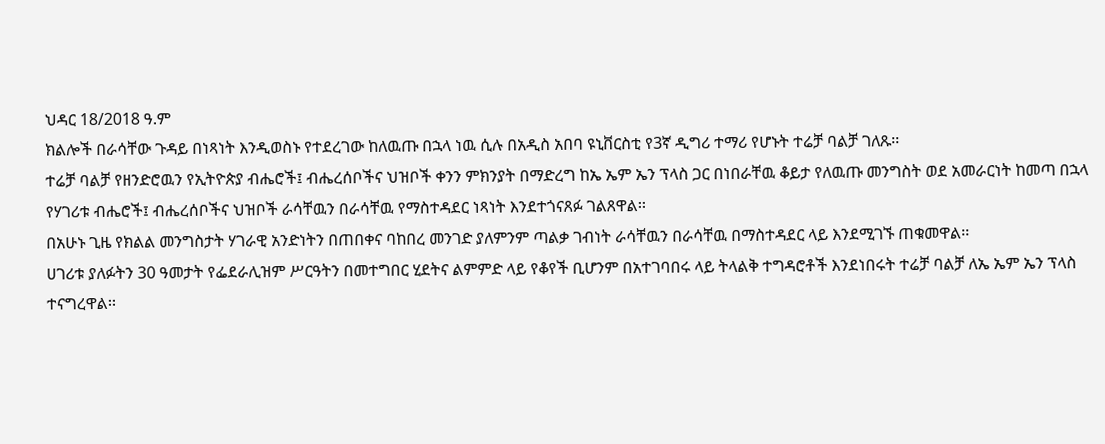ህዳር 18/2018 ዓ.ም
ክልሎች በራሳቸው ጉዳይ በነጻነት እንዲወስኑ የተደረገው ከለዉጡ በኋላ ነዉ ሲሉ በአዲስ አበባ ዩኒቨርስቲ የ3ኛ ዲግሪ ተማሪ የሆኑት ተሬቻ ባልቻ ገለጹ፡፡
ተሬቻ ባልቻ የዘንድሮዉን የኢትዮጵያ ብሔሮች፤ ብሔረሰቦችና ህዝቦች ቀንን ምክንያት በማድረግ ከኤ ኤም ኤን ፕላስ ጋር በነበራቸዉ ቆይታ የለዉጡ መንግስት ወደ አመራርነት ከመጣ በኋላ የሃገሪቱ ብሔሮች፤ ብሔረሰቦችና ህዝቦች ራሳቸዉን በራሳቸዉ የማስተዳደር ነጻነት እንደተጎናጸፉ ገልጸዋል፡፡
በአሁኑ ጊዜ የክልል መንግስታት ሃገራዊ አንድነትን በጠበቀና ባከበረ መንገድ ያለምንም ጣልቃ ገብነት ራሳቸዉን በራሳቸዉ በማስተዳደር ላይ እንደሚገኙ ጠቁመዋል፡፡
ሀገሪቱ ያለፉትን 30 ዓመታት የፌደራሊዝም ሥርዓትን በመተግበር ሂደትና ልምምድ ላይ የቆየች ቢሆንም በአተገባበሩ ላይ ትላልቅ ተግዳሮቶች እንደነበሩት ተሬቻ ባልቻ ለኤ ኤም ኤን ፕላስ ተናግረዋል፡፡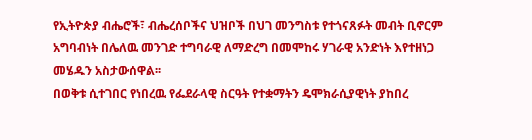የኢትዮጵያ ብሔሮች፣ ብሔረሰቦችና ህዝቦች በህገ መንግስቱ የተጎናጸፉት መብት ቢኖርም አግባብነት በሌለዉ መንገድ ተግባራዊ ለማድረግ በመሞከሩ ሃገራዊ አንድነት እየተዘነጋ መሄዱን አስታውሰዋል፡፡
በወቅቱ ሲተገበር የነበረዉ የፌደራላዊ ስርዓት የተቋማትን ዴሞክራሲያዊነት ያከበረ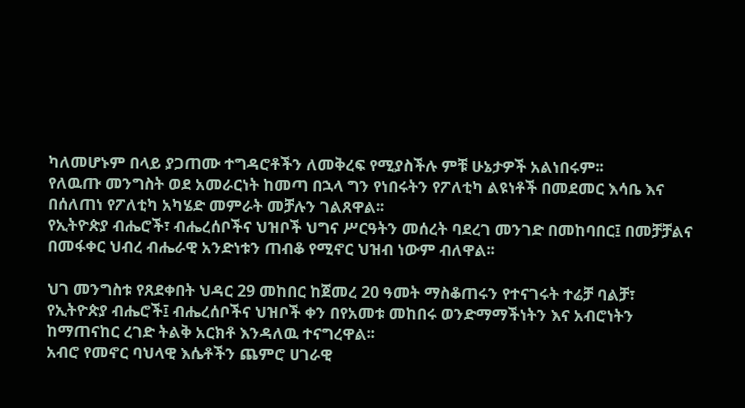ካለመሆኑም በላይ ያጋጠሙ ተግዳሮቶችን ለመቅረፍ የሚያስችሉ ምቹ ሁኔታዎች አልነበሩም፡፡
የለዉጡ መንግስት ወደ አመራርነት ከመጣ በኋላ ግን የነበሩትን የፖለቲካ ልዩነቶች በመደመር እሳቤ እና በሰለጠነ የፖለቲካ አካሄድ መምራት መቻሉን ገልጸዋል፡፡
የኢትዮጵያ ብሔሮች፣ ብሔረሰቦችና ህዝቦች ህግና ሥርዓትን መሰረት ባደረገ መንገድ በመከባበር፤ በመቻቻልና በመፋቀር ህብረ ብሔራዊ አንድነቱን ጠብቆ የሚኖር ህዝብ ነውም ብለዋል፡፡

ህገ መንግስቱ የጸደቀበት ህዳር 29 መከበር ከጀመረ 20 ዓመት ማስቆጠሩን የተናገሩት ተሬቻ ባልቻ፣ የኢትዮጵያ ብሔሮች፤ ብሔረሰቦችና ህዝቦች ቀን በየአመቱ መከበሩ ወንድማማችነትን እና አብሮነትን ከማጠናከር ረገድ ትልቅ አርክቶ እንዳለዉ ተናግረዋል፡፡
አብሮ የመኖር ባህላዊ እሴቶችን ጨምሮ ሀገራዊ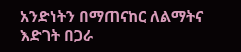አንድነትን በማጠናከር ለልማትና እድገት በጋራ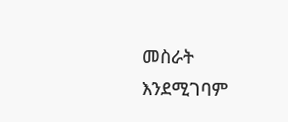መስራት እንደሚገባም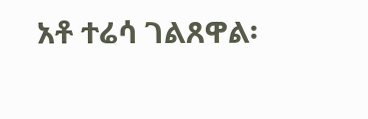አቶ ተሬሳ ገልጸዋል፡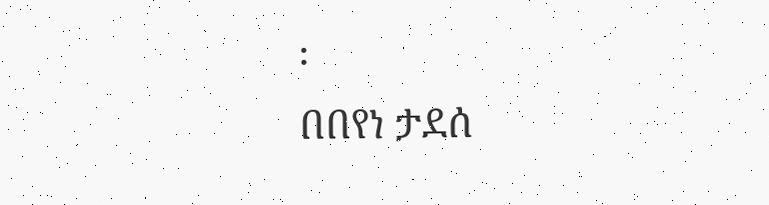፡
በበየነ ታደሰ